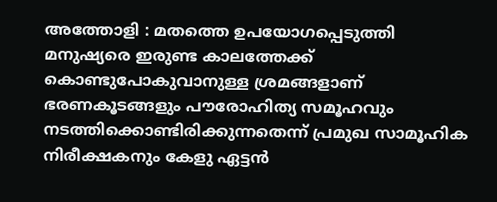അത്തോളി : മതത്തെ ഉപയോഗപ്പെടുത്തി മനുഷ്യരെ ഇരുണ്ട കാലത്തേക്ക് കൊണ്ടുപോകുവാനുള്ള ശ്രമങ്ങളാണ് ഭരണകൂടങ്ങളും പൗരോഹിത്യ സമൂഹവും നടത്തിക്കൊണ്ടിരിക്കുന്നതെന്ന് പ്രമുഖ സാമൂഹിക നിരീക്ഷകനും കേളു ഏട്ടൻ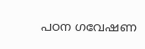പഠന ഗവേഷണ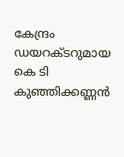കേന്ദ്രം ഡയറക്ടറുമായ കെ ടി കുഞ്ഞിക്കണ്ണൻ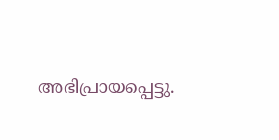അഭിപ്രായപ്പെട്ടു.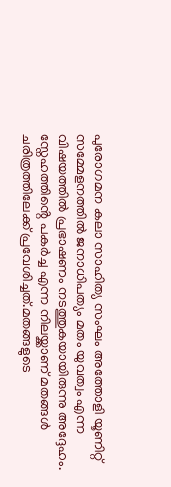പുരോഗമന കലാ സാഹിത്യ സംഘം അത്തോളി യൂണിറ്റ് സമ്മേളനത്തിൽ ജനാധിപത്യം മതം യുവത്വം എന്ന വിഷയത്തിൽ പ്രഭാഷണം നടത്തുകയായിരുന്നു അദ്ദേഹം.
സ്നേഹത്തിൻ്റെ പകർച്ച എന്ന നിലയ്ക്കാണ് മതങ്ങൾ ചരിത്രത്തിലേക്ക് പ്രവേശിച്ചത്.മതങ്ങളുടെ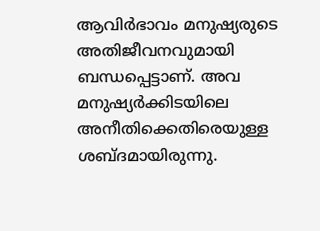ആവിർഭാവം മനുഷ്യരുടെ അതിജീവനവുമായി ബന്ധപ്പെട്ടാണ്. അവ മനുഷ്യർക്കിടയിലെ അനീതിക്കെതിരെയുള്ള ശബ്ദമായിരുന്നു.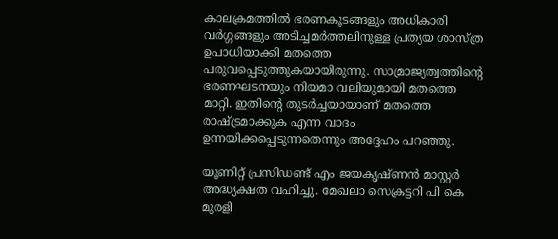കാലക്രമത്തിൽ ഭരണകൂടങ്ങളും അധികാരി വർഗ്ഗങ്ങളും അടിച്ചമർത്തലിനുള്ള പ്രത്യയ ശാസ്ത്ര ഉപാധിയാക്കി മതത്തെ പരുവപ്പെടുത്തുകയായിരുന്നു. സാമ്രാജ്യത്വത്തിൻ്റെ ഭരണഘടനയും നിയമാ വലിയുമായി മതത്തെ മാറ്റി. ഇതിൻ്റെ തുടർച്ചയായാണ് മതത്തെ രാഷ്ട്രമാക്കുക എന്ന വാദം ഉന്നയിക്കപ്പെടുന്നതെന്നും അദ്ദേഹം പറഞ്ഞു.

യൂണിറ്റ് പ്രസിഡണ്ട് എം ജയകൃഷ്ണൻ മാസ്റ്റർ അദ്ധ്യക്ഷത വഹിച്ചു. മേഖലാ സെക്രട്ടറി പി കെ മുരളി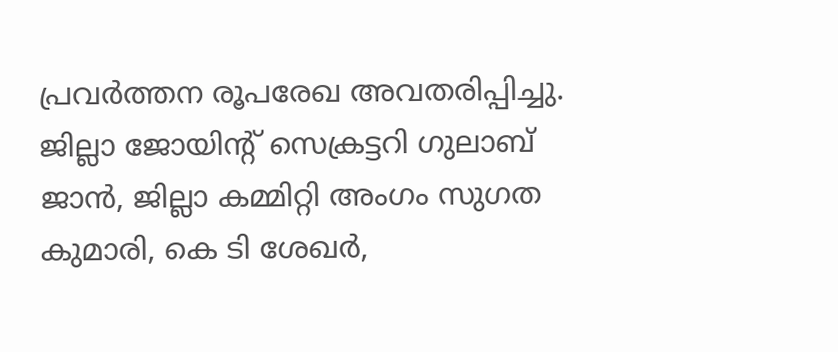പ്രവർത്തന രൂപരേഖ അവതരിപ്പിച്ചു. ജില്ലാ ജോയിൻ്റ് സെക്രട്ടറി ഗുലാബ് ജാൻ, ജില്ലാ കമ്മിറ്റി അംഗം സുഗത കുമാരി, കെ ടി ശേഖർ,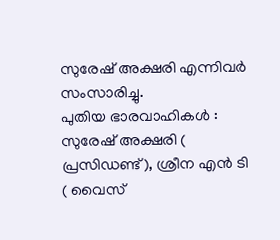സുരേഷ് അക്ഷരി എന്നിവർ സംസാരിച്ചു.
പുതിയ ഭാരവാഹികൾ : സുരേഷ് അക്ഷരി ( പ്രസിഡണ്ട്), ശ്രീന എൻ ടി ( വൈസ്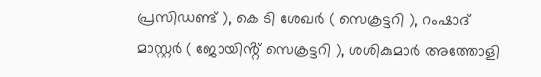പ്രസിഡണ്ട് ), കെ ടി ശേഖർ ( സെക്രട്ടറി ), റംഷാദ് മാസ്റ്റർ ( ജോയിൻ്റ് സെക്രട്ടറി ), ശശികുമാർ അത്തോളി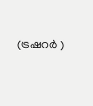(ട്രഷറർ )